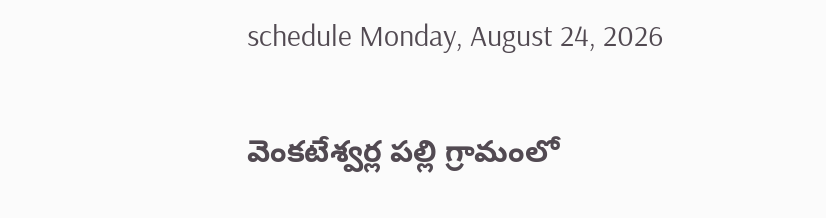schedule Monday, August 24, 2026

వెంకటేశ్వర్ల పల్లి గ్రామంలో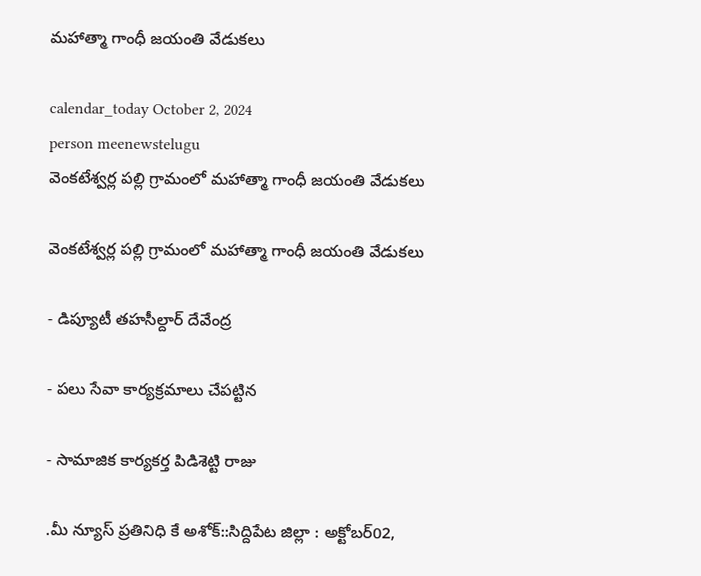మహాత్మా గాంధీ జయంతి వేడుకలు

calendar_today October 2, 2024
person meenewstelugu
వెంకటేశ్వర్ల పల్లి గ్రామంలో మహాత్మా గాంధీ జయంతి వేడుకలు

వెంకటేశ్వర్ల పల్లి గ్రామంలో మహాత్మా గాంధీ జయంతి వేడుకలు

- డిప్యూటీ తహసీల్దార్ దేవేంద్ర

- పలు సేవా కార్యక్రమాలు చేపట్టిన

- సామాజిక కార్యకర్త పిడిశెట్టి రాజు

.మీ న్యూస్ ప్రతినిధి కే అశోక్::సిద్దిపేట జిల్లా : అక్టోబర్02,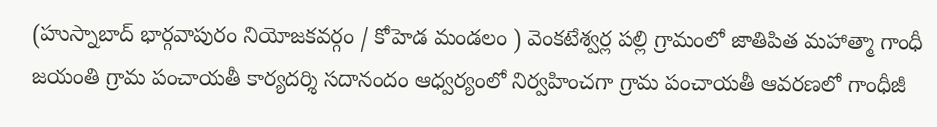(హుస్నాబాద్ భార్గవాపురం నియోజకవర్గం / కోహెడ మండలం ) వెంకటేశ్వర్ల పల్లి గ్రామంలో జాతిపిత మహాత్మా గాంధీ జయంతి గ్రామ పంచాయతీ కార్యదర్శి సదానందం ఆధ్వర్యంలో నిర్వహించగా గ్రామ పంచాయతీ ఆవరణలో గాంధీజీ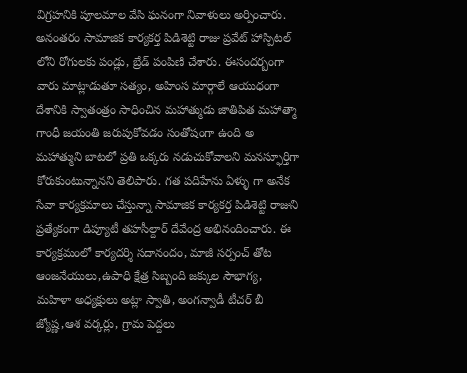విగ్రహనికి పూలమాల వేసి ఘనంగా నివాళులు అర్పించారు. అనంతరం సామాజిక కార్యకర్త పిడిశెట్టి రాజు ప్రవేట్ హాస్పిటల్ లోని రోగులకు పండ్లు, బ్రేడ్ పంపిణి చేశారు. ఈసందర్బంగా వారు మాట్లాడుతూ సత్యం, అహింస మార్గాలే ఆయుధంగా దేశానికి స్వాతంత్రం సాధించిన మహాత్ముడు జాతిపిత మహాత్మా గాంధీ జయంతి జరుపుకోవడం సంతోషంగా ఉంది అ మహాత్ముని బాటలో ప్రతి ఒక్కరు నడుచుకోవాలని మనస్ఫూర్తిగా కోరుకుంటున్నానని తెలిపారు. గత పదిహేను ఏళ్ళు గా అనేక సేవా కార్యక్రమాలు చేస్తున్నా సామాజిక కార్యకర్త పిడిశెట్టి రాజుని ప్రత్యేకంగా డిప్యూటీ తహసీల్దార్ దేవేంద్ర అభినందించారు. ఈ కార్యక్రమంలో కార్యదర్శి సదానందం, మాజీ సర్పంచ్ తోట ఆంజనేయులు,ఉపాధి క్షేత్ర సిబ్బంది జక్కుల సౌభాగ్య, మహిళా అధ్యక్షులు అట్లా స్వాతి, అంగన్వాడీ టీచర్ బీ జ్యోష్ణ,ఆశ వర్కర్లు, గ్రామ పెద్దలు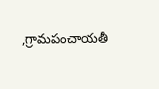,గ్రామపంచాయతీ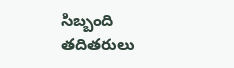సిబ్బంది తదితరులు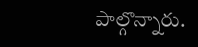పాల్గొన్నారు.